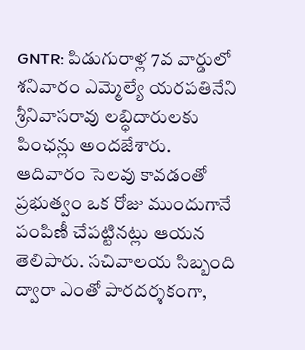GNTR: పిడుగురాళ్ల 7వ వార్డులో శనివారం ఎమ్మెల్యే యరపతినేని శ్రీనివాసరావు లబ్ధిదారులకు పింఛన్లు అందజేశారు. ఆదివారం సెలవు కావడంతో ప్రభుత్వం ఒక రోజు ముందుగానే పంపిణీ చేపట్టినట్లు ఆయన తెలిపారు. సచివాలయ సిబ్బంది ద్వారా ఎంతో పారదర్శకంగా,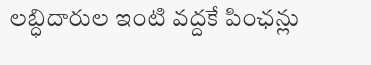లబ్ధిదారుల ఇంటి వద్దకే పింఛన్లు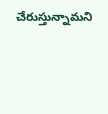చేరుస్తున్నామని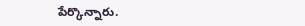పేర్కొన్నారు.